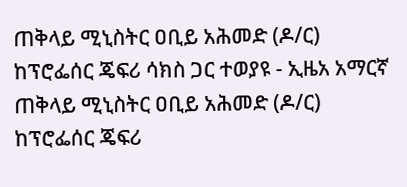ጠቅላይ ሚኒስትር ዐቢይ አሕመድ (ዶ/ር) ከፕሮፌሰር ጄፍሪ ሳክስ ጋር ተወያዩ - ኢዜአ አማርኛ
ጠቅላይ ሚኒስትር ዐቢይ አሕመድ (ዶ/ር) ከፕሮፌሰር ጄፍሪ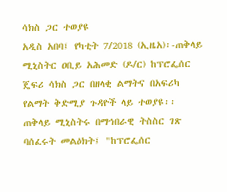ሳክስ ጋር ተወያዩ
አዲስ አበባ፤ የካቲት 7/2018 (ኢዜአ)፡-ጠቅላይ ሚኒስትር ዐቢይ አሕመድ (ዶ/ር) ከፕሮፌሰር ጄፍሪ ሳክስ ጋር በዘላቂ ልማትና በአፍሪካ የልማት ቅድሚያ ጉዳዮች ላይ ተወያዩ፡፡
ጠቅላይ ሚኒስትሩ በማኅበራዊ ትስስር ገጽ ባሰፈሩት መልዕክት፤ "ከፕሮፌሰር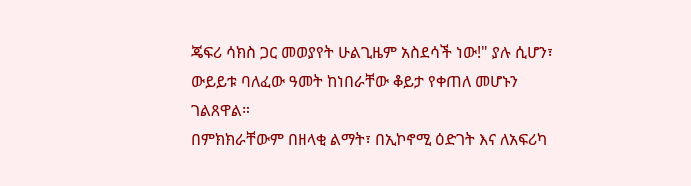ጄፍሪ ሳክስ ጋር መወያየት ሁልጊዜም አስደሳች ነው!" ያሉ ሲሆን፣ ውይይቱ ባለፈው ዓመት ከነበራቸው ቆይታ የቀጠለ መሆኑን ገልጸዋል።
በምክክራቸውም በዘላቂ ልማት፣ በኢኮኖሚ ዕድገት እና ለአፍሪካ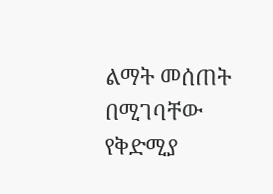ልማት መሰጠት በሚገባቸው የቅድሚያ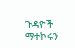ጉዳዮች ማተኮሩን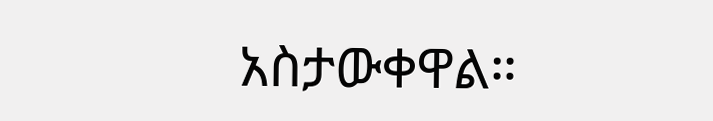አስታውቀዋል።